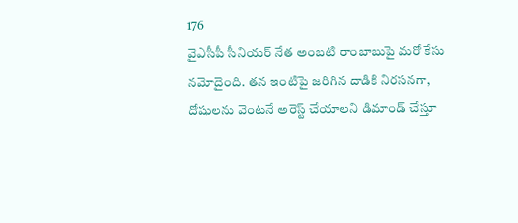176
వైఎసీపీ సీనియర్ నేత అంబటి రాంబాబుపై మరో కేసు నమోదైంది. తన ఇంటిపై జరిగిన దాడికి నిరసనగా, దోషులను వెంటనే అరెస్ట్ చేయాలని డిమాండ్ చేస్తూ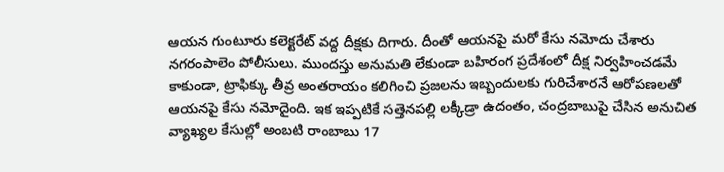ఆయన గుంటూరు కలెక్టరేట్ వద్ద దీక్షకు దిగారు. దీంతో ఆయనపై మరో కేసు నమోదు చేశారు నగరంపాలెం పోలీసులు. ముందస్తు అనుమతి లేకుండా బహిరంగ ప్రదేశంలో దీక్ష నిర్వహించడమే కాకుండా, ట్రాఫిక్కు తీవ్ర అంతరాయం కలిగించి ప్రజలను ఇబ్బందులకు గురిచేశారనే ఆరోపణలతో ఆయనపై కేసు నమోదైంది. ఇక ఇప్పటికే సత్తెనపల్లి లక్కీడ్రా ఉదంతం, చంద్రబాబుపై చేసిన అనుచిత వ్యాఖ్యల కేసుల్లో అంబటి రాంబాబు 17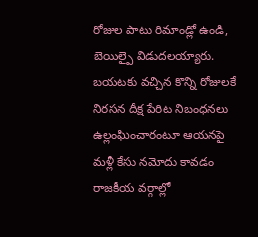రోజుల పాటు రిమాండ్లో ఉండి, బెయిల్పై విడుదలయ్యారు. బయటకు వచ్చిన కొన్ని రోజులకే నిరసన దీక్ష పేరిట నిబంధనలు ఉల్లంఘించారంటూ ఆయనపై మళ్లీ కేసు నమోదు కావడం రాజకీయ వర్గాల్లో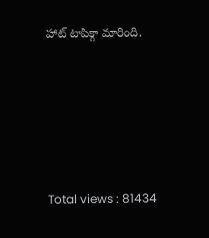హాట్ టాపిక్గా మారింది.





Total views : 81434